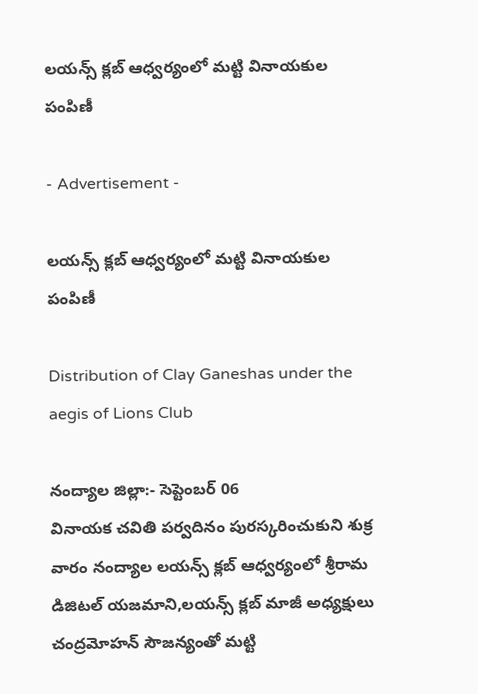లయన్స్ క్లబ్ ఆధ్వర్యంలో మట్టి వినాయకుల పంపిణీ

- Advertisement -

లయన్స్ క్లబ్ ఆధ్వర్యంలో మట్టి వినాయకుల పంపిణీ

Distribution of Clay Ganeshas under the aegis of Lions Club

నంద్యాల జిల్లా:- సెప్టెంబర్ 06
వినాయక చవితి పర్వదినం పురస్కరించుకుని శుక్ర వారం నంద్యాల లయన్స్ క్లబ్ ఆధ్వర్యంలో శ్రీరామ డిజిటల్ యజమాని,లయన్స్ క్లబ్ మాజీ అధ్యక్షులు చంద్రమోహన్ సౌజన్యంతో మట్టి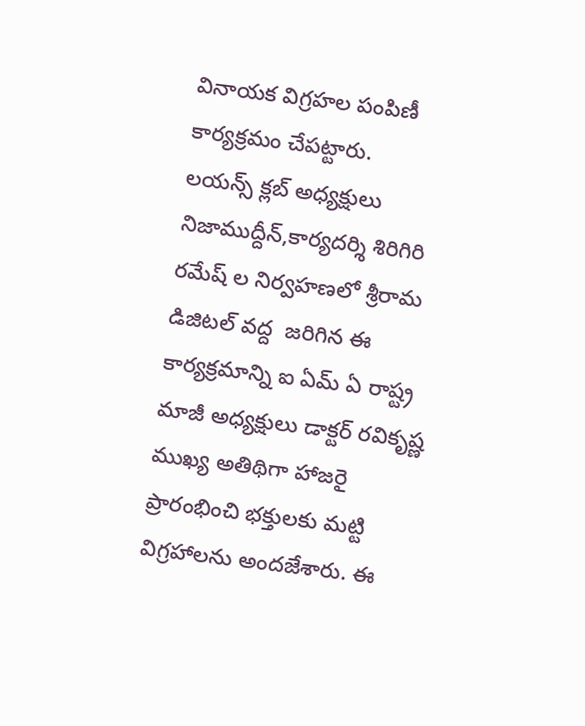వినాయక విగ్రహల పంపిణీ కార్యక్రమం చేపట్టారు.
లయన్స్ క్లబ్ అధ్యక్షులు నిజాముద్దీన్,కార్యదర్శి శిరిగిరి రమేష్ ల నిర్వహణలో శ్రీరామ డిజిటల్ వద్ద  జరిగిన ఈ కార్యక్రమాన్ని ఐ ఏమ్ ఏ రాష్ట్ర మాజీ అధ్యక్షులు డాక్టర్ రవికృష్ణ ముఖ్య అతిథిగా హాజరై ప్రారంభించి భక్తులకు మట్టి విగ్రహాలను అందజేశారు. ఈ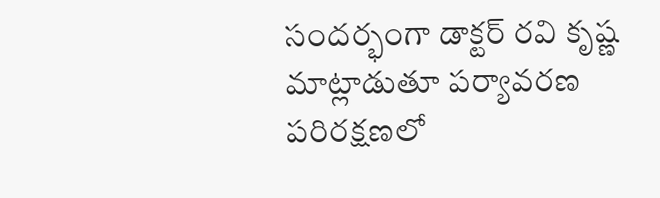సందర్భంగా డాక్టర్ రవి కృష్ణ మాట్లాడుతూ పర్యావరణ పరిరక్షణలో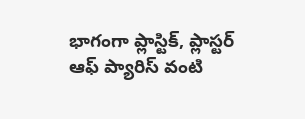భాగంగా ప్లాస్టిక్, ప్లాస్టర్ ఆఫ్ ప్యారిస్ వంటి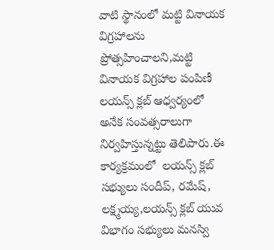వాటి స్థానంలో మట్టి వినాయక విగ్రహాలను ప్రోత్సహించాలని,మట్టి వినాయక విగ్రహాల పంపిణీ లయన్స్ క్లబ్ ఆధ్వర్యంలో అనేక సంవత్సరాలుగా నిర్వహిస్తున్నట్టు తెలిపారు.ఈ కార్యక్రమంలో  లయన్స్ క్లబ్ సభ్యులు సందీప్, రమేష్, లక్ష్మయ్య,లయన్స్ క్లబ్ యువ విభాగం సభ్యులు మనస్వి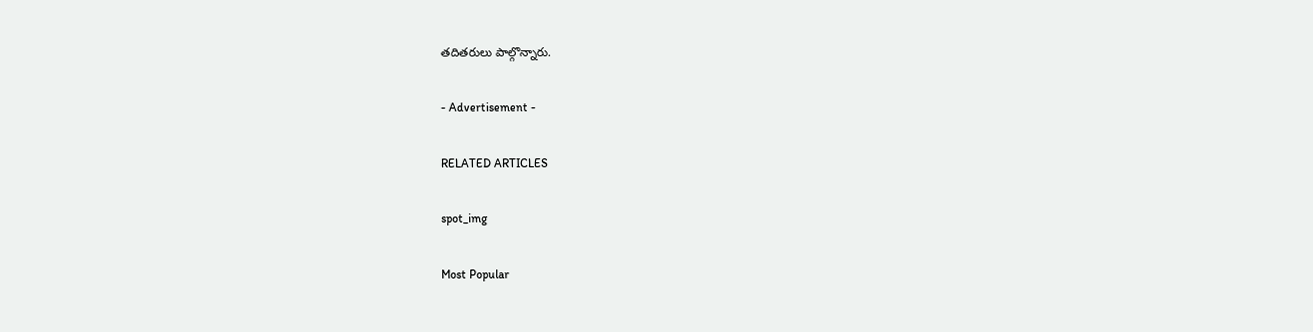తదితరులు పాల్గొన్నారు.

- Advertisement -

RELATED ARTICLES

spot_img

Most Popular